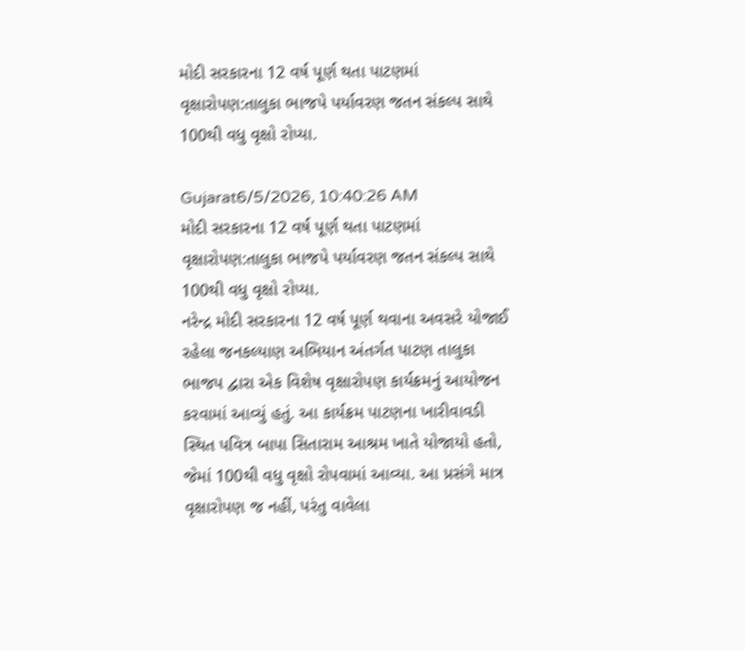મોદી સરકારના 12 વર્ષ પૂર્ણ થતા પાટણમાં વૃક્ષારોપણ:તાલુકા ભાજપે પર્યાવરણ જતન સંકલ્પ સાથે 100થી વધુ વૃક્ષો રોપ્યા.

Gujarat6/5/2026, 10:40:26 AM
મોદી સરકારના 12 વર્ષ પૂર્ણ થતા પાટણમાં વૃક્ષારોપણ:તાલુકા ભાજપે પર્યાવરણ જતન સંકલ્પ સાથે 100થી વધુ વૃક્ષો રોપ્યા.
નરેન્દ્ર મોદી સરકારના 12 વર્ષ પૂર્ણ થવાના અવસરે યોજાઈ રહેલા જનકલ્યાણ અભિયાન અંતર્ગત પાટણ તાલુકા ભાજપ દ્વારા એક વિશેષ વૃક્ષારોપણ કાર્યક્રમનું આયોજન કરવામાં આવ્યું હતું. આ કાર્યક્રમ પાટણના ખારીવાવડી સ્થિત પવિત્ર બાપા સિતારામ આશ્રમ ખાતે યોજાયો હતો, જેમાં 100થી વધુ વૃક્ષો રોપવામાં આવ્યા. આ પ્રસંગે માત્ર વૃક્ષારોપણ જ નહીં, પરંતુ વાવેલા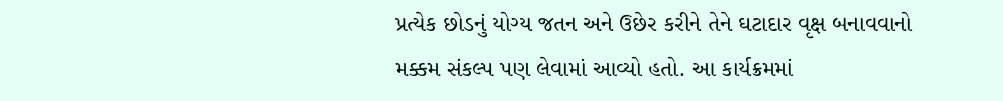પ્રત્યેક છોડનું યોગ્ય જતન અને ઉછેર કરીને તેને ઘટાદાર વૃક્ષ બનાવવાનો મક્કમ સંકલ્પ પણ લેવામાં આવ્યો હતો. આ કાર્યક્રમમાં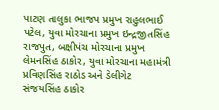પાટણ તાલુકા ભાજપ પ્રમુખ રાહુલભાઈ પટેલ, યુવા મોરચાના પ્રમુખ ઇન્દ્રજીતસિંહ રાજપુત, બક્ષીપંચ મોરચાના પ્રમુખ લેમનસિંહ ઠાકોર, યુવા મોરચાના મહામંત્રી પ્રવિણસિંહ રાઠોડ અને ડેલીગેટ સંજયસિંહ ઠાકોર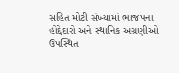સહિત મોટી સંખ્યામાં ભાજપના હોદ્દેદારો અને સ્થાનિક અગ્રણીઓ ઉપસ્થિત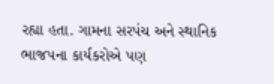રહ્યા હતા. ગામના સરપંચ અને સ્થાનિક ભાજપના કાર્યકરોએ પણ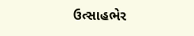ઉત્સાહભેર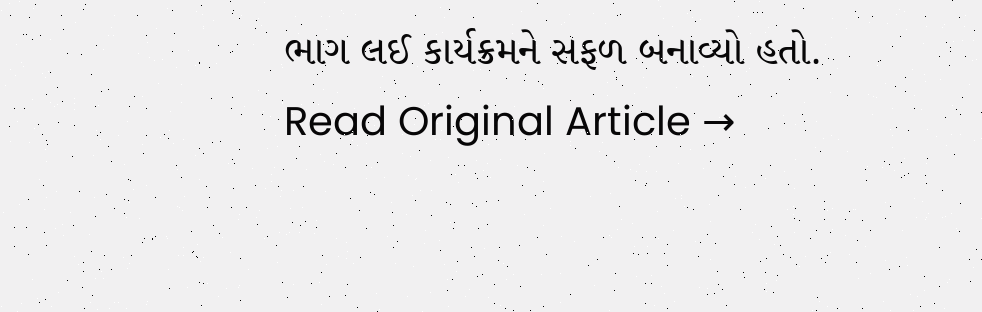ભાગ લઈ કાર્યક્રમને સફળ બનાવ્યો હતો.
Read Original Article →